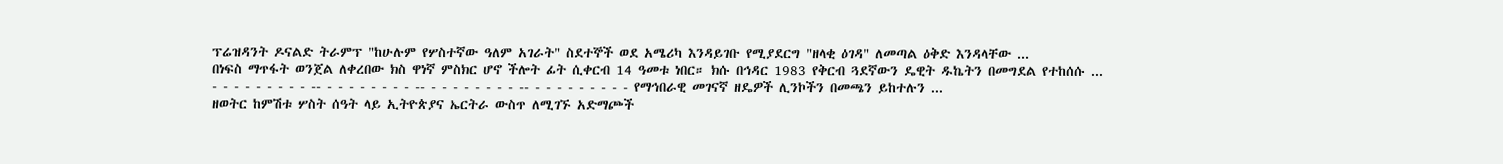ፕሬዝዳንት ዶናልድ ትራምፕ "ከሁሉም የሦስተኛው ዓለም አገራት" ስደተኞች ወደ አሜሪካ እንዳይገቡ የሚያደርግ "ዘላቂ ዕገዳ" ለመጣል ዕቅድ እንዳላቸው ...
በነፍስ ማጥፋት ወንጀል ለቀረበው ክስ ዋነኛ ምስክር ሆኖ ችሎት ፊት ሲቀርብ 14 ዓመቱ ነበር። ክሱ በኅዳር 1983 የቅርብ ጓደኛውን ዴዊት ዱኬትን በመግደል የተከሰሱ ...
- - - - - - - - - -- - - - - - - - - -- - - - - - - - - -- - - - - - - - - - የማኅበራዊ መገናኛ ዘዴዎች ሊንኮችን በመጫን ይከተሉን ...
ዘወትር ከምሽቱ ሦስት ሰዓት ላይ ኢትዮጵያና ኤርትራ ውስጥ ለሚገኙ አድማጮች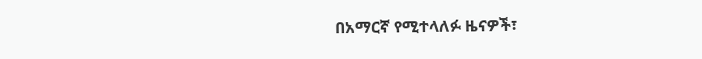በአማርኛ የሚተላለፉ ዜናዎች፣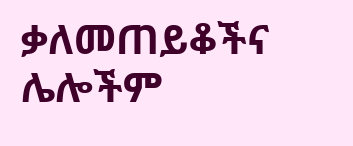ቃለመጠይቆችና ሌሎችም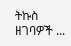ትኩስ ዘገባዎች ...